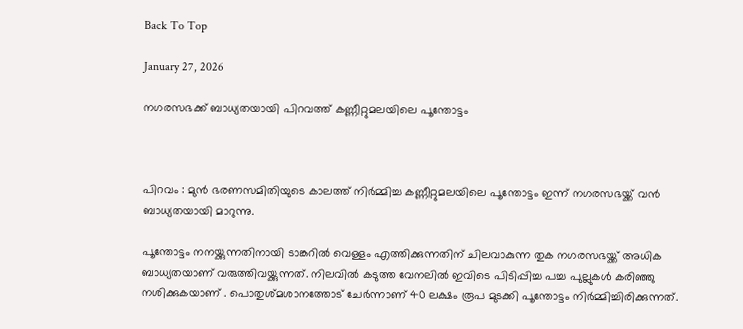Back To Top

January 27, 2026

നഗരസഭക്ക് ബാധ്യതയായി പിറവത്ത്‌ കണ്ണീറ്റുമലയിലെ പൂന്തോട്ടം



പിറവം : മുൻ ഭരണസമിതിയുടെ കാലത്ത് നിർമ്മിച്ച കണ്ണീറ്റുമലയിലെ പൂന്തോട്ടം ഇന്ന് നഗരസഭയ്ക്ക് വൻ ബാധ്യതയായി മാറുന്നു.

പൂന്തോട്ടം നനയ്ക്കുന്നതിനായി ടാങ്കറിൽ വെള്ളം എത്തിക്കുന്നതിന് ചിലവാകുന്ന തുക നഗരസഭയ്ക്ക് അധിക ബാധ്യതയാണ് വരുത്തിവയ്ക്കുന്നത്. നിലവിൽ കടുത്ത വേനലിൽ ഇവിടെ പിടിപ്പിച്ച പച്ച പുല്ലുകൾ കരിഞ്ഞു നശിക്കുകയാണ് . പൊതുശ്മശാനത്തോട് ചേർന്നാണ് 40 ലക്ഷം രൂപ മുടക്കി പൂന്തോട്ടം നിർമ്മിച്ചിരിക്കുന്നത്.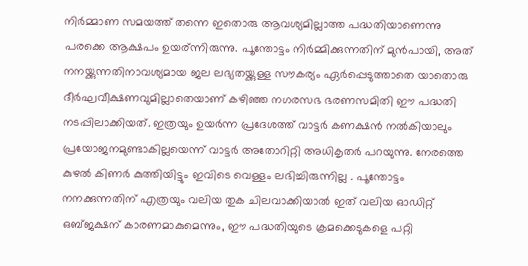നിർമ്മാണ സമയത്ത്‌ തന്നെ ഇതൊരു ആവശ്യമില്ലാത്ത പദ്ധതിയാണെന്നു പരക്കെ ആക്ഷപം ഉയര്ന്നിരുന്നു. പൂന്തോട്ടം നിർമ്മിക്കുന്നതിന് മുൻപായി, അത് നനയ്ക്കുന്നതിനാവശ്യമായ ജല ലഭ്യതയ്ക്കുള്ള സൗകര്യം ഏർപ്പെടുത്താതെ യാതൊരു ദീർഘവീക്ഷണവുമില്ലാതെയാണ് കഴിഞ്ഞ നഗരസഭ ഭരണസമിതി ഈ പദ്ധതി നടപ്പിലാക്കിയത്. ഇത്രയും ഉയർന്ന പ്രദേശത്ത് വാട്ടർ കണക്ഷൻ നൽകിയാലും പ്രയോജനമുണ്ടാകില്ലയെന്ന് വാട്ടർ അതോറിറ്റി അധികൃതർ പറയുന്നു. നേരത്തെ കുഴൽ കിണർ കുത്തിയിട്ടും ഇവിടെ വെള്ളം ലഭിച്ചിരുന്നില്ല . പൂന്തോട്ടം നനക്കുന്നതിന് എത്രയും വലിയ തുക ചിലവാക്കിയാൽ ഇത് വലിയ ഓഡിറ്റ്‌ ഒബ്ജക്ഷന് കാരണമാകുമെന്നും, ഈ പദ്ധതിയുടെ ക്രമക്കെടുകളെ പറ്റി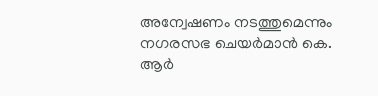അന്വേഷണം നടത്തുമെന്നും നഗരസഭ ചെയർമാൻ കെ. ആർ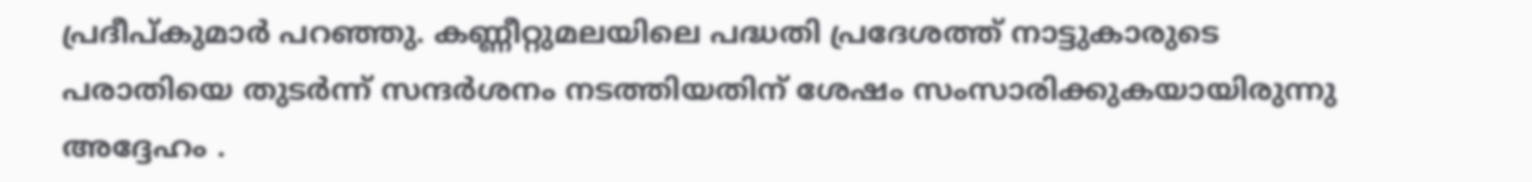പ്രദീപ്‌കുമാർ പറഞ്ഞു. കണ്ണീറ്റുമലയിലെ പദ്ധതി പ്രദേശത്ത് നാട്ടുകാരുടെ പരാതിയെ തുടർന്ന് സന്ദർശനം നടത്തിയതിന് ശേഷം സംസാരിക്കുകയായിരുന്നു അദ്ദേഹം .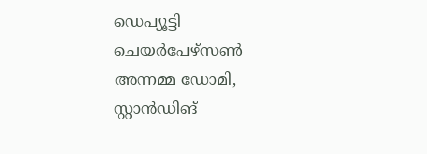ഡെപ്യൂട്ടി ചെയർപേഴ്സൺ അന്നമ്മ ഡോമി, സ്റ്റാൻഡിങ്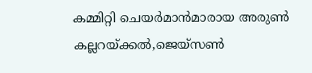കമ്മിറ്റി ചെയർമാൻമാരായ അരുൺ കല്ലറയ്ക്കൽ,ജെയ്സൺ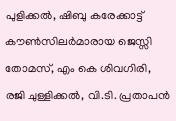പുളിക്കൽ, ഷിബു കരേക്കാട്ട് കൗൺസിലർമാരായ ജെസ്സി തോമസ്, എം കെ ശിവഗിരി, രജി ചുള്ളിക്കൽ, വി.ടി. പ്രതാപൻ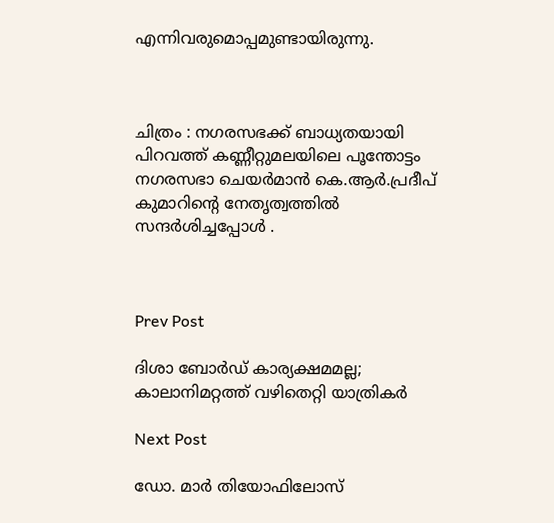എന്നിവരുമൊപ്പമുണ്ടായിരുന്നു.



ചിത്രം : നഗരസഭക്ക് ബാധ്യതയായി പിറവത്ത്‌ കണ്ണീറ്റുമലയിലെ പൂന്തോട്ടം നഗരസഭാ ചെയർമാൻ കെ.ആർ.പ്രദീപ് കുമാറിന്റെ നേതൃത്വത്തിൽ സന്ദർശിച്ചപ്പോൾ .



Prev Post

ദിശാ ബോര്‍ഡ് കാര്യക്ഷമമല്ല‌; കാലാനിമറ്റത്ത് വഴിതെറ്റി യാത്രികര്‍

Next Post

ഡോ. മാര്‍ തിയോഫിലോസ്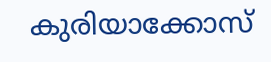കുരിയാക്കോസ്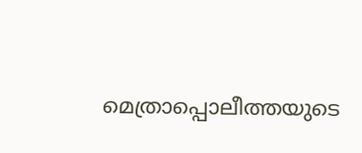മെത്രാപ്പൊലീത്തയുടെ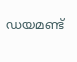ഡയമണ്ട്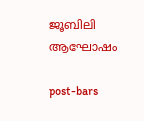ജൂബിലി ആഘോഷം

post-bars